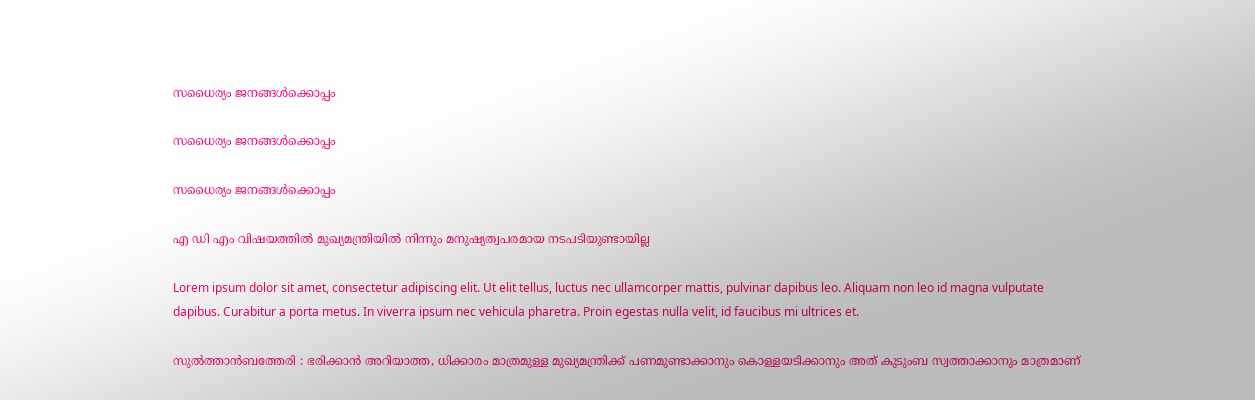സധൈര്യം ജനങ്ങൾക്കൊപ്പം

സധൈര്യം ജനങ്ങൾക്കൊപ്പം

സധൈര്യം ജനങ്ങൾക്കൊപ്പം

എ ഡി എം വിഷയത്തില്‍ മുഖ്യമന്ത്രിയില്‍ നിന്നും മനുഷ്യത്വപരമായ നടപടിയുണ്ടായില്ല

Lorem ipsum dolor sit amet, consectetur adipiscing elit. Ut elit tellus, luctus nec ullamcorper mattis, pulvinar dapibus leo. Aliquam non leo id magna vulputate dapibus. Curabitur a porta metus. In viverra ipsum nec vehicula pharetra. Proin egestas nulla velit, id faucibus mi ultrices et.

സുല്‍ത്താന്‍ബത്തേരി : ഭരിക്കാന്‍ അറിയാത്ത, ധിക്കാരം മാത്രമുള്ള മുഖ്യമന്ത്രിക്ക് പണമുണ്ടാക്കാനും കൊള്ളയടിക്കാനും അത് കുടുംബ സ്വത്താക്കാനും മാത്രമാണ്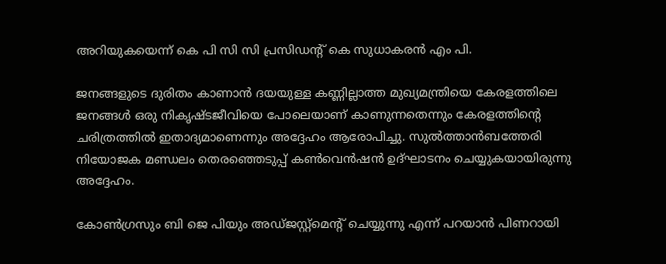അറിയുകയെന്ന് കെ പി സി സി പ്രസിഡന്റ് കെ സുധാകരന്‍ എം പി.

ജനങ്ങളുടെ ദുരിതം കാണാന്‍ ദയയുള്ള കണ്ണില്ലാത്ത മുഖ്യമന്ത്രിയെ കേരളത്തിലെ ജനങ്ങള്‍ ഒരു നികൃഷ്ടജീവിയെ പോലെയാണ് കാണുന്നതെന്നും കേരളത്തിന്റെ ചരിത്രത്തില്‍ ഇതാദ്യമാണെന്നും അദ്ദേഹം ആരോപിച്ചു. സുല്‍ത്താന്‍ബത്തേരി നിയോജക മണ്ഡലം തെരഞ്ഞെടുപ്പ് കണ്‍വെന്‍ഷന്‍ ഉദ്ഘാടനം ചെയ്യുകയായിരുന്നു അദ്ദേഹം.

കോണ്‍ഗ്രസും ബി ജെ പിയും അഡ്ജസ്റ്റ്‌മെന്റ് ചെയ്യുന്നു എന്ന് പറയാന്‍ പിണറായി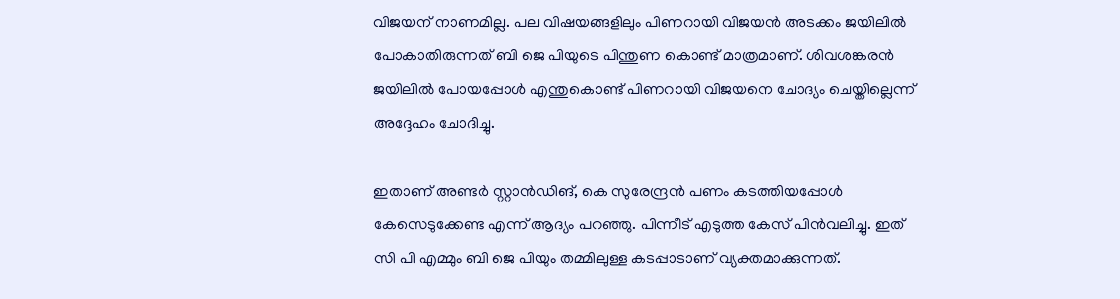വിജയന് നാണമില്ല. പല വിഷയങ്ങളിലും പിണറായി വിജയന്‍ അടക്കം ജയിലില്‍ പോകാതിരുന്നത് ബി ജെ പിയുടെ പിന്തുണ കൊണ്ട് മാത്രമാണ്. ശിവശങ്കരന്‍ ജയിലില്‍ പോയപ്പോള്‍ എന്തുകൊണ്ട് പിണറായി വിജയനെ ചോദ്യം ചെയ്തില്ലെന്ന് അദ്ദേഹം ചോദിച്ചു.

ഇതാണ് അണ്ടര്‍ സ്റ്റാന്‍ഡിങ്, കെ സുരേന്ദ്രന്‍ പണം കടത്തിയപ്പോള്‍ കേസെടുക്കേണ്ട എന്ന് ആദ്യം പറഞ്ഞു. പിന്നീട് എടുത്ത കേസ് പിന്‍വലിച്ചു. ഇത് സി പി എമ്മും ബി ജെ പിയും തമ്മിലുള്ള കടപ്പാടാണ് വ്യക്തമാക്കുന്നത്.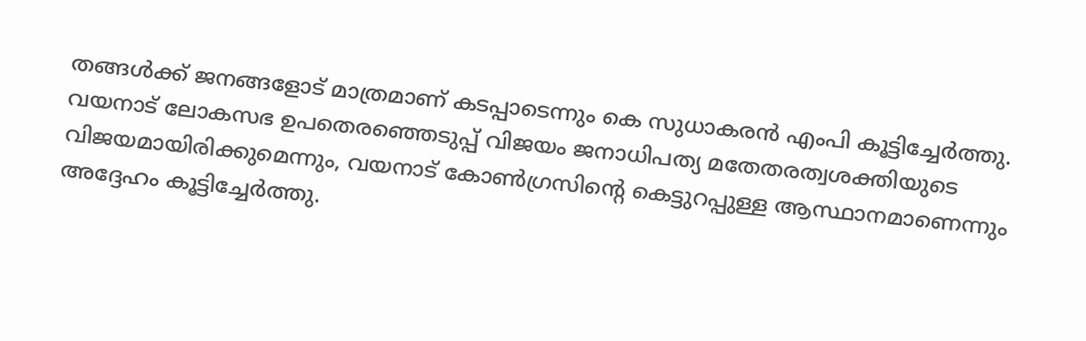തങ്ങള്‍ക്ക് ജനങ്ങളോട് മാത്രമാണ് കടപ്പാടെന്നും കെ സുധാകരന്‍ എംപി കൂട്ടിച്ചേര്‍ത്തു. വയനാട് ലോകസഭ ഉപതെരഞ്ഞെടുപ്പ് വിജയം ജനാധിപത്യ മതേതരത്വശക്തിയുടെ വിജയമായിരിക്കുമെന്നും, വയനാട് കോണ്‍ഗ്രസിന്റെ കെട്ടുറപ്പുള്ള ആസ്ഥാനമാണെന്നും അദ്ദേഹം കൂട്ടിച്ചേര്‍ത്തു.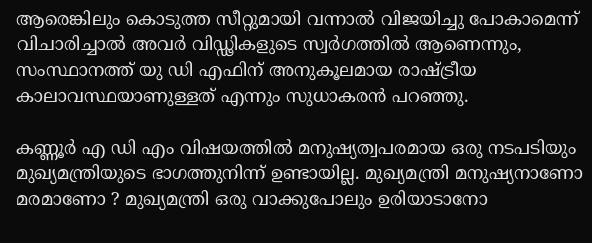ആരെങ്കിലും കൊടുത്ത സീറ്റുമായി വന്നാല്‍ വിജയിച്ചു പോകാമെന്ന് വിചാരിച്ചാല്‍ അവര്‍ വിഡ്ഢികളുടെ സ്വര്‍ഗത്തില്‍ ആണെന്നും, സംസ്ഥാനത്ത് യു ഡി എഫിന് അനുകൂലമായ രാഷ്ട്രീയ കാലാവസ്ഥയാണുള്ളത് എന്നും സുധാകരന്‍ പറഞ്ഞു.

കണ്ണൂര്‍ എ ഡി എം വിഷയത്തില്‍ മനുഷ്യത്വപരമായ ഒരു നടപടിയും മുഖ്യമന്ത്രിയുടെ ഭാഗത്തുനിന്ന് ഉണ്ടായില്ല. മുഖ്യമന്ത്രി മനുഷ്യനാണോ മരമാണോ ? മുഖ്യമന്ത്രി ഒരു വാക്കുപോലും ഉരിയാടാനോ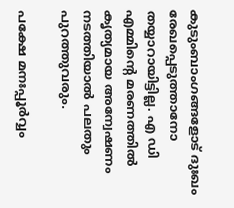കുടുംബാംഗങ്ങളോട് ദുഃഖം രേഖപ്പെടുത്താനോ തയ്യാറായിട്ടില്ല. എ ഡി എമ്മിന്റെ മരണത്തില്‍ കൃത്യമായ അന്വേഷണം നടത്തിയാല്‍ പലതും പുറത്തുവരും.

പക്ഷേ മനഃപ്പൂര്‍വ്വം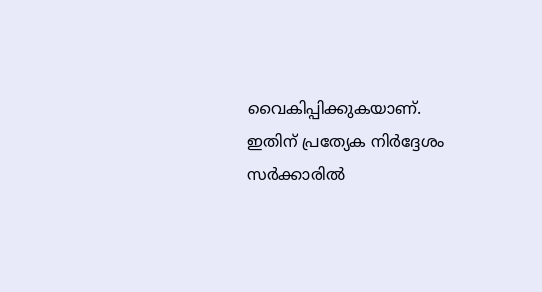വൈകിപ്പിക്കുകയാണ്. ഇതിന് പ്രത്യേക നിര്‍ദ്ദേശം സര്‍ക്കാരില്‍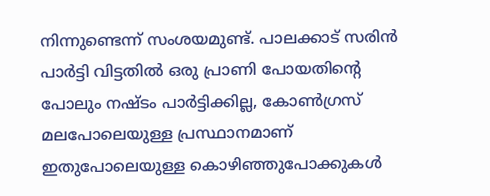നിന്നുണ്ടെന്ന് സംശയമുണ്ട്. പാലക്കാട് സരിന്‍ പാര്‍ട്ടി വിട്ടതില്‍ ഒരു പ്രാണി പോയതിന്റെ പോലും നഷ്ടം പാര്‍ട്ടിക്കില്ല, കോണ്‍ഗ്രസ് മലപോലെയുള്ള പ്രസ്ഥാനമാണ് ഇതുപോലെയുള്ള കൊഴിഞ്ഞുപോക്കുകള്‍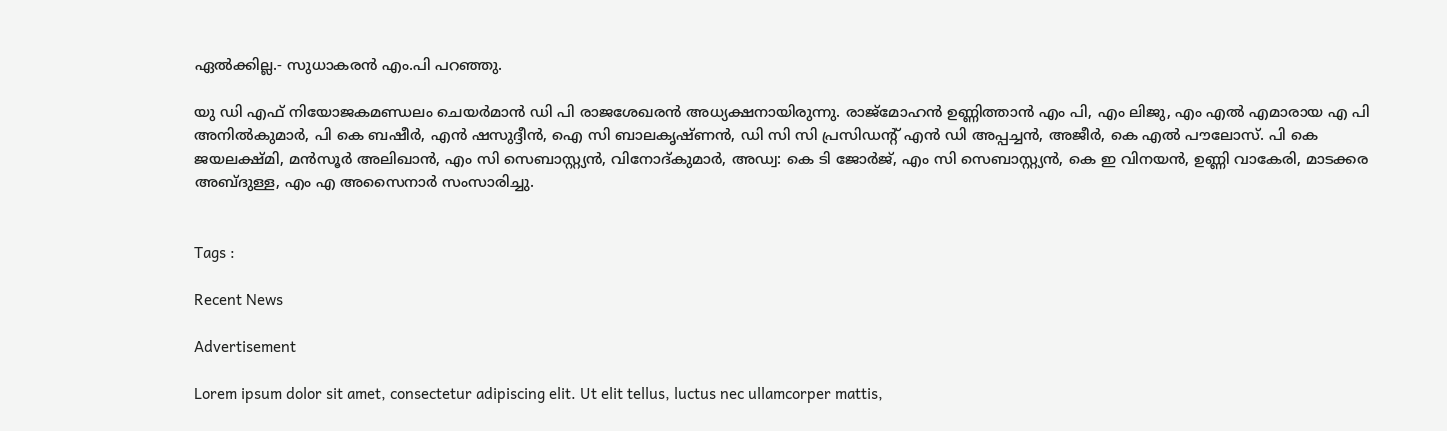ഏല്‍ക്കില്ല.- സുധാകരൻ എം.പി പറഞ്ഞു.

യു ഡി എഫ് നിയോജകമണ്ഡലം ചെയര്‍മാന്‍ ഡി പി രാജശേഖരന്‍ അധ്യക്ഷനായിരുന്നു. രാജ്‌മോഹന്‍ ഉണ്ണിത്താന്‍ എം പി, എം ലിജു, എം എല്‍ എമാരായ എ പി അനില്‍കുമാര്‍, പി കെ ബഷീര്‍, എന്‍ ഷസുദ്ദീന്‍, ഐ സി ബാലകൃഷ്ണന്‍, ഡി സി സി പ്രസിഡന്റ് എന്‍ ഡി അപ്പച്ചന്‍, അജീര്‍, കെ എല്‍ പൗലോസ്. പി കെ ജയലക്ഷ്മി, മന്‍സൂര്‍ അലിഖാന്‍, എം സി സെബാസ്റ്റ്യന്‍, വിനോദ്കുമാര്‍, അഡ്വ: കെ ടി ജോര്‍ജ്, എം സി സെബാസ്റ്റ്യന്‍, കെ ഇ വിനയന്‍, ഉണ്ണി വാകേരി, മാടക്കര അബ്ദുള്ള, എം എ അസൈനാര്‍ സംസാരിച്ചു.


Tags :

Recent News

Advertisement

Lorem ipsum dolor sit amet, consectetur adipiscing elit. Ut elit tellus, luctus nec ullamcorper mattis,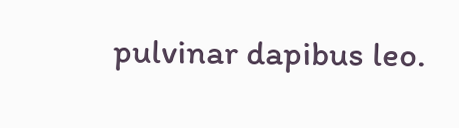pulvinar dapibus leo.